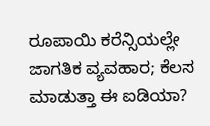ರೂಪಾಯಿ ಕರೆನ್ಸಿಯಲ್ಲೇ ಜಾಗತಿಕ ವ್ಯವಹಾರ; ಕೆಲಸ ಮಾಡುತ್ತಾ ಈ ಐಡಿಯಾ?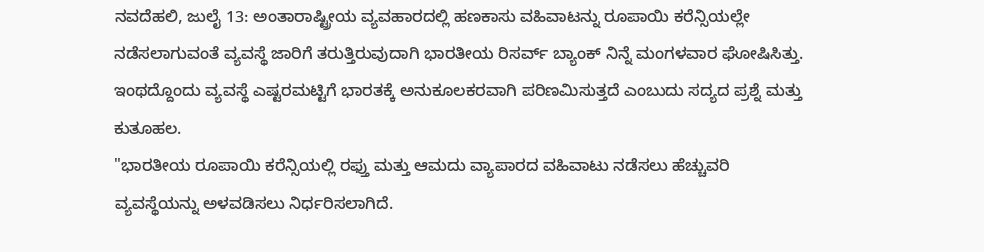ನವದೆಹಲಿ, ಜುಲೈ 13: ಅಂತಾರಾಷ್ಟ್ರೀಯ ವ್ಯವಹಾರದಲ್ಲಿ ಹಣಕಾಸು ವಹಿವಾಟನ್ನು ರೂಪಾಯಿ ಕರೆನ್ಸಿಯಲ್ಲೇ ನಡೆಸಲಾಗುವಂತೆ ವ್ಯವಸ್ಥೆ ಜಾರಿಗೆ ತರುತ್ತಿರುವುದಾಗಿ ಭಾರತೀಯ ರಿಸರ್ವ್ ಬ್ಯಾಂಕ್ ನಿನ್ನೆ ಮಂಗಳವಾರ ಘೋಷಿಸಿತ್ತು. ಇಂಥದ್ದೊಂದು ವ್ಯವಸ್ಥೆ ಎಷ್ಟರಮಟ್ಟಿಗೆ ಭಾರತಕ್ಕೆ ಅನುಕೂಲಕರವಾಗಿ ಪರಿಣಮಿಸುತ್ತದೆ ಎಂಬುದು ಸದ್ಯದ ಪ್ರಶ್ನೆ ಮತ್ತು ಕುತೂಹಲ.
"ಭಾರತೀಯ ರೂಪಾಯಿ ಕರೆನ್ಸಿಯಲ್ಲಿ ರಫ್ತು ಮತ್ತು ಆಮದು ವ್ಯಾಪಾರದ ವಹಿವಾಟು ನಡೆಸಲು ಹೆಚ್ಚುವರಿ ವ್ಯವಸ್ಥೆಯನ್ನು ಅಳವಡಿಸಲು ನಿರ್ಧರಿಸಲಾಗಿದೆ.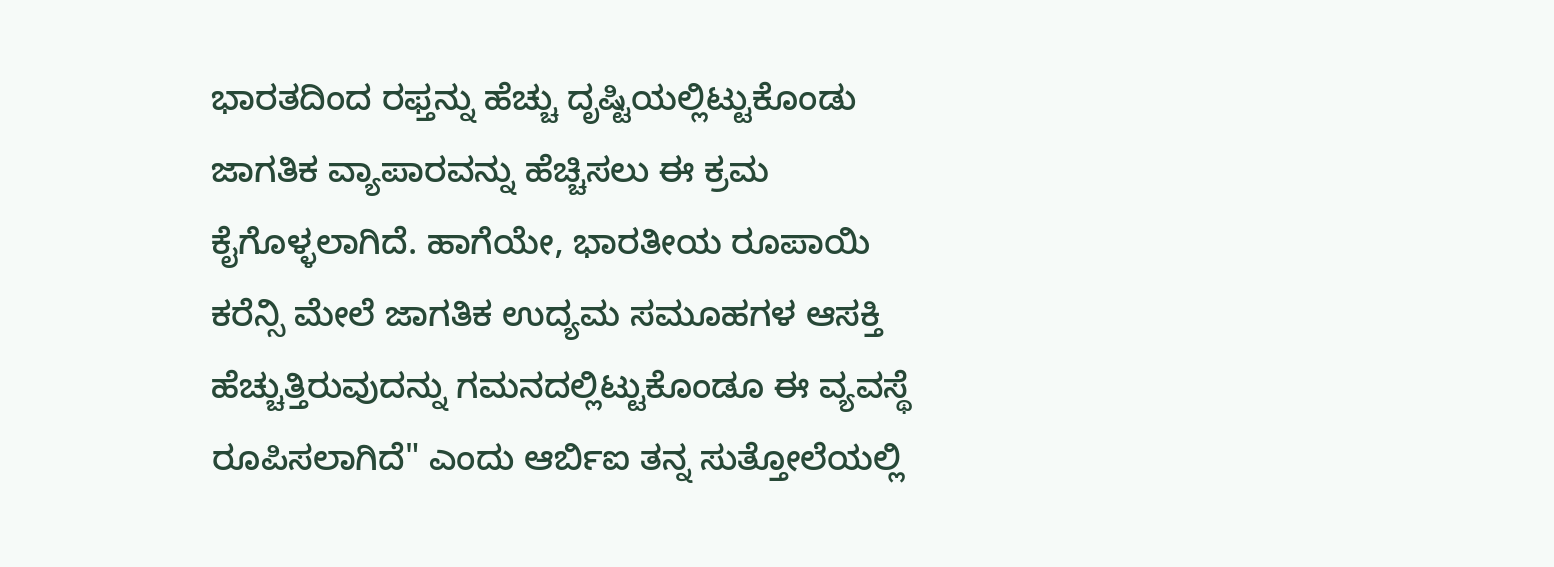ಭಾರತದಿಂದ ರಫ್ತನ್ನು ಹೆಚ್ಚು ದೃಷ್ಟಿಯಲ್ಲಿಟ್ಟುಕೊಂಡು ಜಾಗತಿಕ ವ್ಯಾಪಾರವನ್ನು ಹೆಚ್ಚಿಸಲು ಈ ಕ್ರಮ ಕೈಗೊಳ್ಳಲಾಗಿದೆ. ಹಾಗೆಯೇ, ಭಾರತೀಯ ರೂಪಾಯಿ ಕರೆನ್ಸಿ ಮೇಲೆ ಜಾಗತಿಕ ಉದ್ಯಮ ಸಮೂಹಗಳ ಆಸಕ್ತಿ ಹೆಚ್ಚುತ್ತಿರುವುದನ್ನು ಗಮನದಲ್ಲಿಟ್ಟುಕೊಂಡೂ ಈ ವ್ಯವಸ್ಥೆ ರೂಪಿಸಲಾಗಿದೆ" ಎಂದು ಆರ್ಬಿಐ ತನ್ನ ಸುತ್ತೋಲೆಯಲ್ಲಿ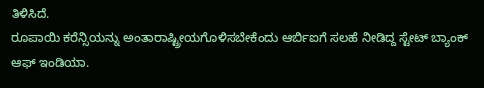ತಿಳಿಸಿದೆ.
ರೂಪಾಯಿ ಕರೆನ್ಸಿಯನ್ನು ಅಂತಾರಾಷ್ಟ್ರೀಯಗೊಳಿಸಬೇಕೆಂದು ಆರ್ಬಿಐಗೆ ಸಲಹೆ ನೀಡಿದ್ದ ಸ್ಟೇಟ್ ಬ್ಯಾಂಕ್ ಆಫ್ ಇಂಡಿಯಾ.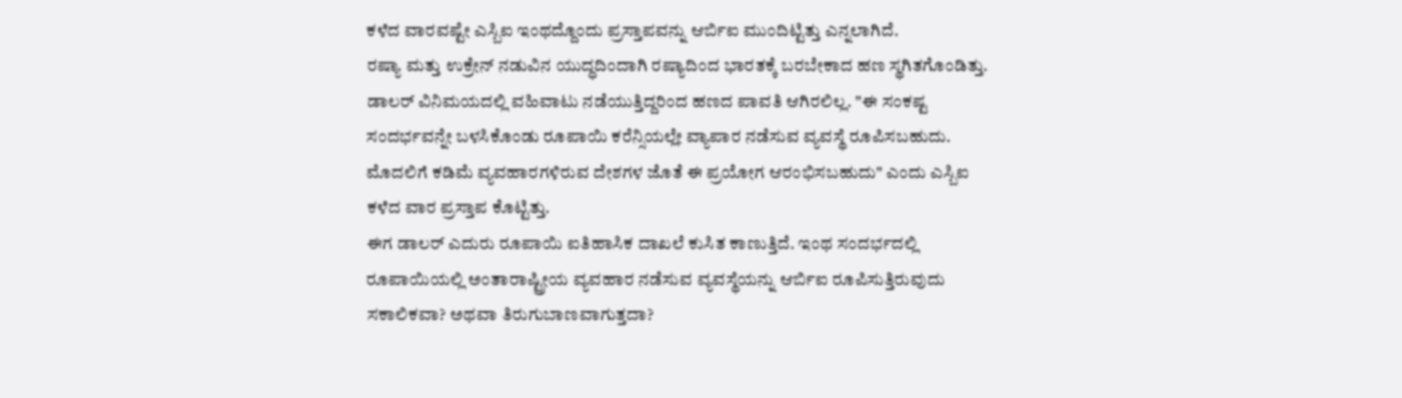ಕಳೆದ ವಾರವಷ್ಟೇ ಎಸ್ಬಿಐ ಇಂಥದ್ದೊಂದು ಪ್ರಸ್ತಾಪವನ್ನು ಆರ್ಬಿಐ ಮುಂದಿಟ್ಟಿತ್ತು ಎನ್ನಲಾಗಿದೆ.
ರಷ್ಯಾ ಮತ್ತು ಉಕ್ರೇನ್ ನಡುವಿನ ಯುದ್ಧದಿಂದಾಗಿ ರಷ್ಯಾದಿಂದ ಭಾರತಕ್ಕೆ ಬರಬೇಕಾದ ಹಣ ಸ್ಥಗಿತಗೊಂಡಿತ್ತು. ಡಾಲರ್ ವಿನಿಮಯದಲ್ಲಿ ವಹಿವಾಟು ನಡೆಯುತ್ತಿದ್ದರಿಂದ ಹಣದ ಪಾವತಿ ಆಗಿರಲಿಲ್ಲ. "ಈ ಸಂಕಷ್ಟ ಸಂದರ್ಭವನ್ನೇ ಬಳಸಿಕೊಂಡು ರೂಪಾಯಿ ಕರೆನ್ಸಿಯಲ್ಲೇ ವ್ಯಾಪಾರ ನಡೆಸುವ ವ್ಯವಸ್ಥೆ ರೂಪಿಸಬಹುದು. ಮೊದಲಿಗೆ ಕಡಿಮೆ ವ್ಯವಹಾರಗಳಿರುವ ದೇಶಗಳ ಜೊತೆ ಈ ಪ್ರಯೋಗ ಆರಂಭಿಸಬಹುದು" ಎಂದು ಎಸ್ಬಿಐ ಕಳೆದ ವಾರ ಪ್ರಸ್ತಾಪ ಕೊಟ್ಟಿತ್ತು.
ಈಗ ಡಾಲರ್ ಎದುರು ರೂಪಾಯಿ ಐತಿಹಾಸಿಕ ದಾಖಲೆ ಕುಸಿತ ಕಾಣುತ್ತಿದೆ. ಇಂಥ ಸಂದರ್ಭದಲ್ಲಿ ರೂಪಾಯಿಯಲ್ಲಿ ಅಂತಾರಾಷ್ಟ್ರೀಯ ವ್ಯವಹಾರ ನಡೆಸುವ ವ್ಯವಸ್ಥೆಯನ್ನು ಆರ್ಬಿಐ ರೂಪಿಸುತ್ತಿರುವುದು ಸಕಾಲಿಕವಾ? ಅಥವಾ ತಿರುಗುಬಾಣವಾಗುತ್ತದಾ?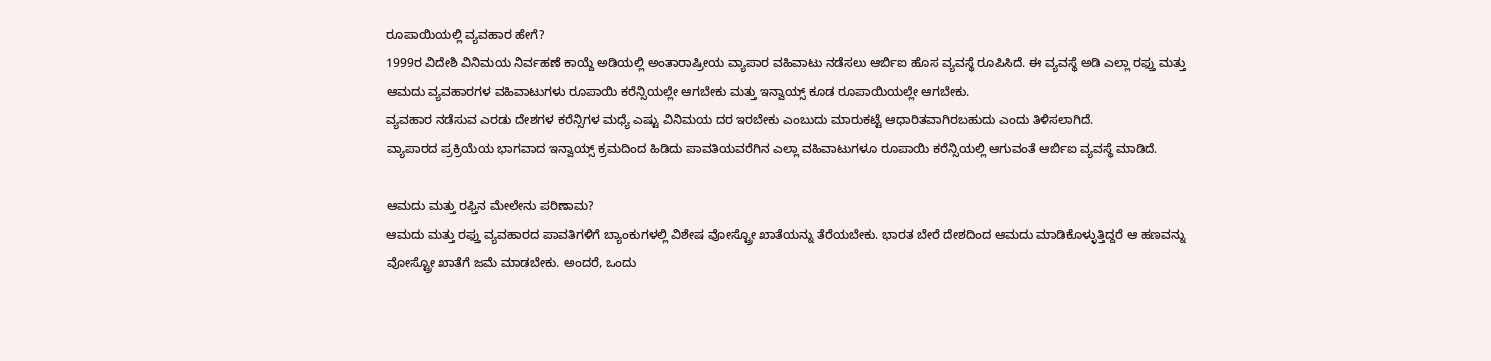ರೂಪಾಯಿಯಲ್ಲಿ ವ್ಯವಹಾರ ಹೇಗೆ?
1999ರ ವಿದೇಶಿ ವಿನಿಮಯ ನಿರ್ವಹಣೆ ಕಾಯ್ದೆ ಅಡಿಯಲ್ಲಿ ಅಂತಾರಾಷ್ರೀಯ ವ್ಯಾಪಾರ ವಹಿವಾಟು ನಡೆಸಲು ಆರ್ಬಿಐ ಹೊಸ ವ್ಯವಸ್ಥೆ ರೂಪಿಸಿದೆ. ಈ ವ್ಯವಸ್ಥೆ ಅಡಿ ಎಲ್ಲಾ ರಫ್ತು ಮತ್ತು ಆಮದು ವ್ಯವಹಾರಗಳ ವಹಿವಾಟುಗಳು ರೂಪಾಯಿ ಕರೆನ್ಸಿಯಲ್ಲೇ ಆಗಬೇಕು ಮತ್ತು ಇನ್ವಾಯ್ಸ್ ಕೂಡ ರೂಪಾಯಿಯಲ್ಲೇ ಆಗಬೇಕು.
ವ್ಯವಹಾರ ನಡೆಸುವ ಎರಡು ದೇಶಗಳ ಕರೆನ್ಸಿಗಳ ಮಧ್ಯೆ ಎಷ್ಟು ವಿನಿಮಯ ದರ ಇರಬೇಕು ಎಂಬುದು ಮಾರುಕಟ್ಟೆ ಆಧಾರಿತವಾಗಿರಬಹುದು ಎಂದು ತಿಳಿಸಲಾಗಿದೆ.
ವ್ಯಾಪಾರದ ಪ್ರಕ್ರಿಯೆಯ ಭಾಗವಾದ ಇನ್ವಾಯ್ಸ್ ಕ್ರಮದಿಂದ ಹಿಡಿದು ಪಾವತಿಯವರೆಗಿನ ಎಲ್ಲಾ ವಹಿವಾಟುಗಳೂ ರೂಪಾಯಿ ಕರೆನ್ಸಿಯಲ್ಲಿ ಆಗುವಂತೆ ಆರ್ಬಿಐ ವ್ಯವಸ್ಥೆ ಮಾಡಿದೆ.

ಆಮದು ಮತ್ತು ರಫ್ತಿನ ಮೇಲೇನು ಪರಿಣಾಮ?
ಆಮದು ಮತ್ತು ರಫ್ತು ವ್ಯವಹಾರದ ಪಾವತಿಗಳಿಗೆ ಬ್ಯಾಂಕುಗಳಲ್ಲಿ ವಿಶೇಷ ವೋಸ್ಟ್ರೋ ಖಾತೆಯನ್ನು ತೆರೆಯಬೇಕು. ಭಾರತ ಬೇರೆ ದೇಶದಿಂದ ಆಮದು ಮಾಡಿಕೊಳ್ಳುತ್ತಿದ್ದರೆ ಆ ಹಣವನ್ನು ವೋಸ್ಟ್ರೋ ಖಾತೆಗೆ ಜಮೆ ಮಾಡಬೇಕು. ಅಂದರೆ, ಒಂದು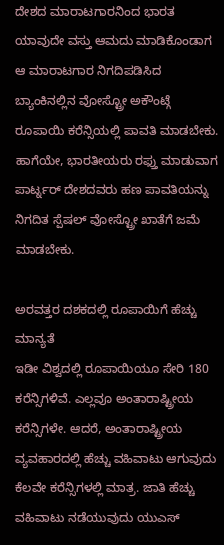ದೇಶದ ಮಾರಾಟಗಾರನಿಂದ ಭಾರತ ಯಾವುದೇ ವಸ್ತು ಆಮದು ಮಾಡಿಕೊಂಡಾಗ ಆ ಮಾರಾಟಗಾರ ನಿಗದಿಪಡಿಸಿದ ಬ್ಯಾಂಕಿನಲ್ಲಿನ ವೋಸ್ಟ್ರೋ ಅಕೌಂಟ್ಗೆ ರೂಪಾಯಿ ಕರೆನ್ಸಿಯಲ್ಲಿ ಪಾವತಿ ಮಾಡಬೇಕು.
ಹಾಗೆಯೇ, ಭಾರತೀಯರು ರಫ್ತು ಮಾಡುವಾಗ ಪಾರ್ಟ್ನರ್ ದೇಶದವರು ಹಣ ಪಾವತಿಯನ್ನು ನಿಗದಿತ ಸ್ಪೆಷಲ್ ವೋಸ್ಟ್ರೋ ಖಾತೆಗೆ ಜಮೆ ಮಾಡಬೇಕು.

ಅರವತ್ತರ ದಶಕದಲ್ಲಿ ರೂಪಾಯಿಗೆ ಹೆಚ್ಚು ಮಾನ್ಯತೆ
ಇಡೀ ವಿಶ್ವದಲ್ಲಿ ರೂಪಾಯಿಯೂ ಸೇರಿ 180 ಕರೆನ್ಸಿಗಳಿವೆ. ಎಲ್ಲವೂ ಅಂತಾರಾಷ್ಟ್ರೀಯ ಕರೆನ್ಸಿಗಳೇ. ಆದರೆ, ಅಂತಾರಾಷ್ಟ್ರೀಯ ವ್ಯವಹಾರದಲ್ಲಿ ಹೆಚ್ಚು ವಹಿವಾಟು ಆಗುವುದು ಕೆಲವೇ ಕರೆನ್ಸಿಗಳಲ್ಲಿ ಮಾತ್ರ. ಜಾತಿ ಹೆಚ್ಚು ವಹಿವಾಟು ನಡೆಯುವುದು ಯುಎಸ್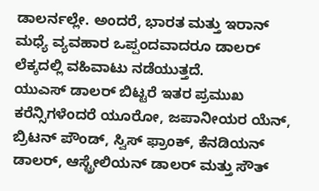ಡಾಲರ್ನಲ್ಲೇ. ಅಂದರೆ, ಭಾರತ ಮತ್ತು ಇರಾನ್ ಮಧ್ಯೆ ವ್ಯವಹಾರ ಒಪ್ಪಂದವಾದರೂ ಡಾಲರ್ ಲೆಕ್ಕದಲ್ಲಿ ವಹಿವಾಟು ನಡೆಯುತ್ತದೆ.
ಯುಎಸ್ ಡಾಲರ್ ಬಿಟ್ಟರೆ ಇತರ ಪ್ರಮುಖ ಕರೆನ್ಸಿಗಳೆಂದರೆ ಯೂರೋ, ಜಪಾನೀಯರ ಯೆನ್, ಬ್ರಿಟನ್ ಪೌಂಡ್, ಸ್ವಿಸ್ ಫ್ರಾಂಕ್, ಕೆನಡಿಯನ್ ಡಾಲರ್, ಆಸ್ಟ್ರೇಲಿಯನ್ ಡಾಲರ್ ಮತ್ತು ಸೌತ್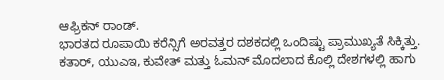ಆಫ್ರಿಕನ್ ರಾಂಡ್.
ಭಾರತದ ರೂಪಾಯಿ ಕರೆನ್ಸಿಗೆ ಅರವತ್ತರ ದಶಕದಲ್ಲಿ ಒಂದಿಷ್ಟು ಪ್ರಾಮುಖ್ಯತೆ ಸಿಕ್ಕಿತ್ತು. ಕತಾರ್, ಯುಎಇ, ಕುವೇತ್ ಮತ್ತು ಓಮನ್ ಮೊದಲಾದ ಕೊಲ್ಲಿ ದೇಶಗಳಲ್ಲಿ ಹಾಗು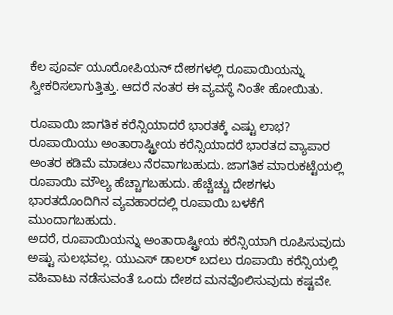ಕೆಲ ಪೂರ್ವ ಯೂರೋಪಿಯನ್ ದೇಶಗಳಲ್ಲಿ ರೂಪಾಯಿಯನ್ನು ಸ್ವೀಕರಿಸಲಾಗುತ್ತಿತ್ತು. ಆದರೆ ನಂತರ ಈ ವ್ಯವಸ್ಥೆ ನಿಂತೇ ಹೋಯಿತು.

ರೂಪಾಯಿ ಜಾಗತಿಕ ಕರೆನ್ಸಿಯಾದರೆ ಭಾರತಕ್ಕೆ ಎಷ್ಟು ಲಾಭ?
ರೂಪಾಯಿಯು ಅಂತಾರಾಷ್ಟ್ರೀಯ ಕರೆನ್ಸಿಯಾದರೆ ಭಾರತದ ವ್ಯಾಪಾರ ಅಂತರ ಕಡಿಮೆ ಮಾಡಲು ನೆರವಾಗಬಹುದು. ಜಾಗತಿಕ ಮಾರುಕಟ್ಟೆಯಲ್ಲಿ ರೂಪಾಯಿ ಮೌಲ್ಯ ಹೆಚ್ಚಾಗಬಹುದು. ಹೆಚ್ಚೆಚ್ಚು ದೇಶಗಳು ಭಾರತದೊಂದಿಗಿನ ವ್ಯವಹಾರದಲ್ಲಿ ರೂಪಾಯಿ ಬಳಕೆಗೆ ಮುಂದಾಗಬಹುದು.
ಅದರೆ, ರೂಪಾಯಿಯನ್ನು ಅಂತಾರಾಷ್ಟ್ರೀಯ ಕರೆನ್ಸಿಯಾಗಿ ರೂಪಿಸುವುದು ಅಷ್ಟು ಸುಲಭವಲ್ಲ. ಯುಎಸ್ ಡಾಲರ್ ಬದಲು ರೂಪಾಯಿ ಕರೆನ್ಸಿಯಲ್ಲಿ ವಹಿವಾಟು ನಡೆಸುವಂತೆ ಒಂದು ದೇಶದ ಮನವೊಲಿಸುವುದು ಕಷ್ಟವೇ.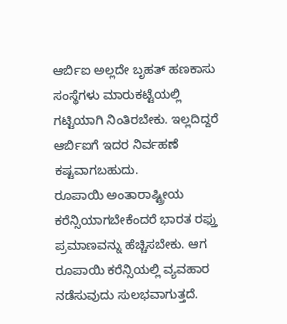ಆರ್ಬಿಐ ಅಲ್ಲದೇ ಬೃಹತ್ ಹಣಕಾಸು ಸಂಸ್ಥೆಗಳು ಮಾರುಕಟ್ಟೆಯಲ್ಲಿ ಗಟ್ಟಿಯಾಗಿ ನಿಂತಿರಬೇಕು. ಇಲ್ಲದಿದ್ದರೆ ಆರ್ಬಿಐಗೆ ಇದರ ನಿರ್ವಹಣೆ ಕಷ್ಟವಾಗಬಹುದು.
ರೂಪಾಯಿ ಅಂತಾರಾಷ್ಟ್ರೀಯ ಕರೆನ್ಸಿಯಾಗಬೇಕೆಂದರೆ ಭಾರತ ರಫ್ತು ಪ್ರಮಾಣವನ್ನು ಹೆಚ್ಚಿಸಬೇಕು. ಆಗ ರೂಪಾಯಿ ಕರೆನ್ಸಿಯಲ್ಲಿ ವ್ಯವಹಾರ ನಡೆಸುವುದು ಸುಲಭವಾಗುತ್ತದೆ.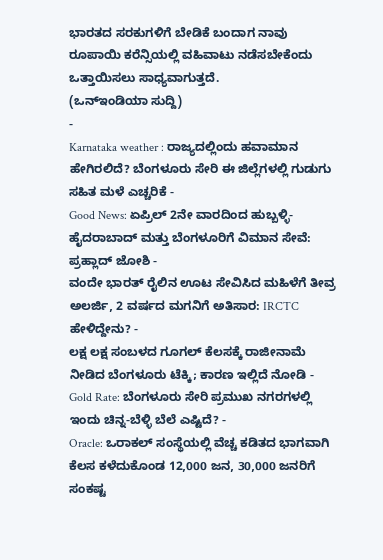ಭಾರತದ ಸರಕುಗಳಿಗೆ ಬೇಡಿಕೆ ಬಂದಾಗ ನಾವು ರೂಪಾಯಿ ಕರೆನ್ಸಿಯಲ್ಲಿ ವಹಿವಾಟು ನಡೆಸಬೇಕೆಂದು ಒತ್ತಾಯಿಸಲು ಸಾಧ್ಯವಾಗುತ್ತದೆ.
(ಒನ್ಇಂಡಿಯಾ ಸುದ್ದಿ)
-
Karnataka weather : ರಾಜ್ಯದಲ್ಲಿಂದು ಹವಾಮಾನ ಹೇಗಿರಲಿದೆ? ಬೆಂಗಳೂರು ಸೇರಿ ಈ ಜಿಲ್ಲೆಗಳಲ್ಲಿ ಗುಡುಗು ಸಹಿತ ಮಳೆ ಎಚ್ಚರಿಕೆ -
Good News: ಏಪ್ರಿಲ್ 2ನೇ ವಾರದಿಂದ ಹುಬ್ಬಳ್ಳಿ-ಹೈದರಾಬಾದ್ ಮತ್ತು ಬೆಂಗಳೂರಿಗೆ ವಿಮಾನ ಸೇವೆ: ಪ್ರಹ್ಲಾದ್ ಜೋಶಿ -
ವಂದೇ ಭಾರತ್ ರೈಲಿನ ಊಟ ಸೇವಿಸಿದ ಮಹಿಳೆಗೆ ತೀವ್ರ ಅಲರ್ಜಿ, 2 ವರ್ಷದ ಮಗನಿಗೆ ಅತಿಸಾರ: IRCTC ಹೇಳಿದ್ದೇನು? -
ಲಕ್ಷ ಲಕ್ಷ ಸಂಬಳದ ಗೂಗಲ್ ಕೆಲಸಕ್ಕೆ ರಾಜೀನಾಮೆ ನೀಡಿದ ಬೆಂಗಳೂರು ಟೆಕ್ಕಿ; ಕಾರಣ ಇಲ್ಲಿದೆ ನೋಡಿ -
Gold Rate: ಬೆಂಗಳೂರು ಸೇರಿ ಪ್ರಮುಖ ನಗರಗಳಲ್ಲಿ ಇಂದು ಚಿನ್ನ-ಬೆಳ್ಳಿ ಬೆಲೆ ಎಷ್ಟಿದೆ? -
Oracle: ಒರಾಕಲ್ ಸಂಸ್ಥೆಯಲ್ಲಿ ವೆಚ್ಚ ಕಡಿತದ ಭಾಗವಾಗಿ ಕೆಲಸ ಕಳೆದುಕೊಂಡ 12,000 ಜನ, 30,000 ಜನರಿಗೆ ಸಂಕಷ್ಟ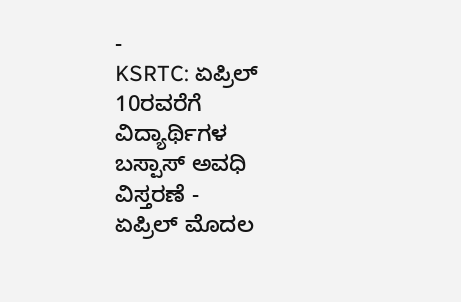-
KSRTC: ಏಪ್ರಿಲ್ 10ರವರೆಗೆ ವಿದ್ಯಾರ್ಥಿಗಳ ಬಸ್ಪಾಸ್ ಅವಧಿ ವಿಸ್ತರಣೆ -
ಏಪ್ರಿಲ್ ಮೊದಲ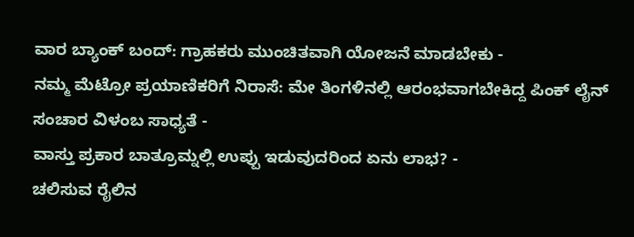ವಾರ ಬ್ಯಾಂಕ್ ಬಂದ್: ಗ್ರಾಹಕರು ಮುಂಚಿತವಾಗಿ ಯೋಜನೆ ಮಾಡಬೇಕು -
ನಮ್ಮ ಮೆಟ್ರೋ ಪ್ರಯಾಣಿಕರಿಗೆ ನಿರಾಸೆ: ಮೇ ತಿಂಗಳಿನಲ್ಲಿ ಆರಂಭವಾಗಬೇಕಿದ್ದ ಪಿಂಕ್ ಲೈನ್ ಸಂಚಾರ ವಿಳಂಬ ಸಾಧ್ಯತೆ -
ವಾಸ್ತು ಪ್ರಕಾರ ಬಾತ್ರೂಮ್ನಲ್ಲಿ ಉಪ್ಪು ಇಡುವುದರಿಂದ ಏನು ಲಾಭ? -
ಚಲಿಸುವ ರೈಲಿನ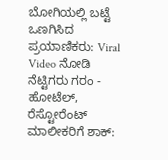ಬೋಗಿಯಲ್ಲಿ ಬಟ್ಟೆ ಒಣಗಿಸಿದ ಪ್ರಯಾಣಿಕರು: Viral Video ನೋಡಿ ನೆಟ್ಟಿಗರು ಗರಂ -
ಹೋಟೆಲ್, ರೆಸ್ಟೋರೆಂಟ್ ಮಾಲೀಕರಿಗೆ ಶಾಕ್: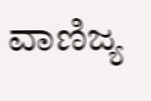ವಾಣಿಜ್ಯ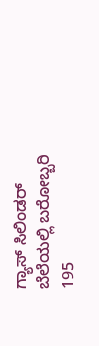ಗ್ಯಾಸ್ ಸಿಲಿಂಡರ್ ಬೆಲೆಯಲ್ಲಿ ಬರೋಬ್ಬರಿ 195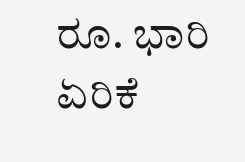ರೂ. ಭಾರಿ ಏರಿಕೆ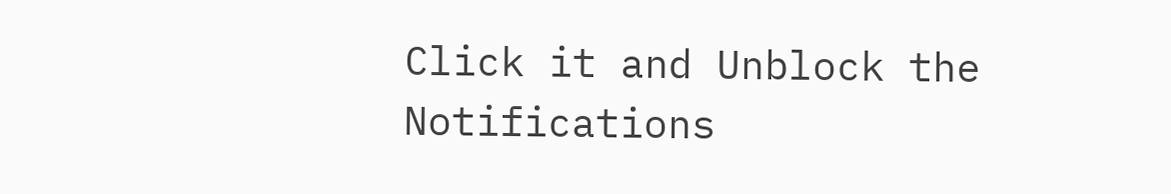Click it and Unblock the Notifications